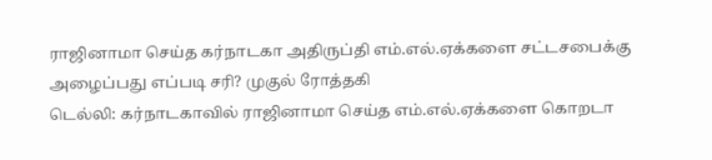ராஜினாமா செய்த கர்நாடகா அதிருப்தி எம்.எல்.ஏக்களை சட்டசபைக்கு அழைப்பது எப்படி சரி? முகுல் ரோத்தகி
டெல்லி: கர்நாடகாவில் ராஜினாமா செய்த எம்.எல்.ஏக்களை கொறடா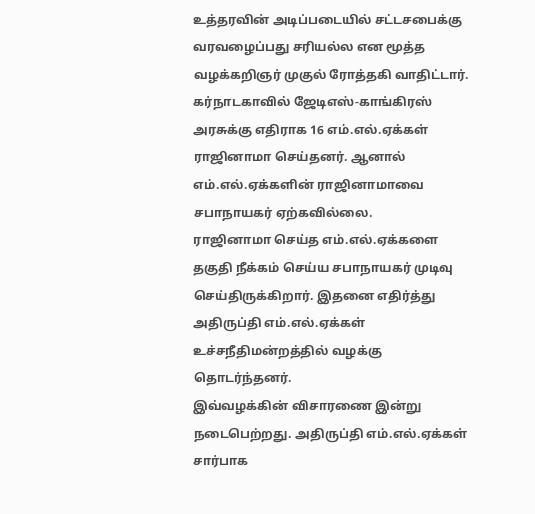உத்தரவின் அடிப்படையில் சட்டசபைக்கு வரவழைப்பது சரியல்ல என மூத்த வழக்கறிஞர் முகுல் ரோத்தகி வாதிட்டார்.
கர்நாடகாவில் ஜேடிஎஸ்-காங்கிரஸ் அரசுக்கு எதிராக 16 எம்.எல்.ஏக்கள் ராஜினாமா செய்தனர். ஆனால் எம்.எல்.ஏக்களின் ராஜினாமாவை சபாநாயகர் ஏற்கவில்லை.
ராஜினாமா செய்த எம்.எல்.ஏக்களை தகுதி நீக்கம் செய்ய சபாநாயகர் முடிவு செய்திருக்கிறார். இதனை எதிர்த்து அதிருப்தி எம்.எல்.ஏக்கள் உச்சநீதிமன்றத்தில் வழக்கு தொடர்ந்தனர்.
இவ்வழக்கின் விசாரணை இன்று நடைபெற்றது. அதிருப்தி எம்.எல்.ஏக்கள் சார்பாக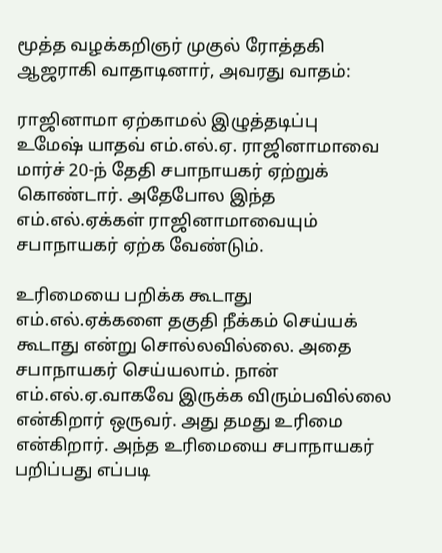மூத்த வழக்கறிஞர் முகுல் ரோத்தகி ஆஜராகி வாதாடினார், அவரது வாதம்:

ராஜினாமா ஏற்காமல் இழுத்தடிப்பு
உமேஷ் யாதவ் எம்.எல்.ஏ. ராஜினாமாவை மார்ச் 20-ந் தேதி சபாநாயகர் ஏற்றுக் கொண்டார். அதேபோல இந்த எம்.எல்.ஏக்கள் ராஜினாமாவையும் சபாநாயகர் ஏற்க வேண்டும்.

உரிமையை பறிக்க கூடாது
எம்.எல்.ஏக்களை தகுதி நீக்கம் செய்யக் கூடாது என்று சொல்லவில்லை. அதை சபாநாயகர் செய்யலாம். நான் எம்.எல்.ஏ.வாகவே இருக்க விரும்பவில்லை என்கிறார் ஒருவர். அது தமது உரிமை என்கிறார். அந்த உரிமையை சபாநாயகர் பறிப்பது எப்படி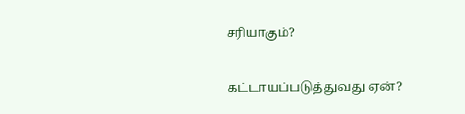சரியாகும்?

கட்டாயப்படுத்துவது ஏன்?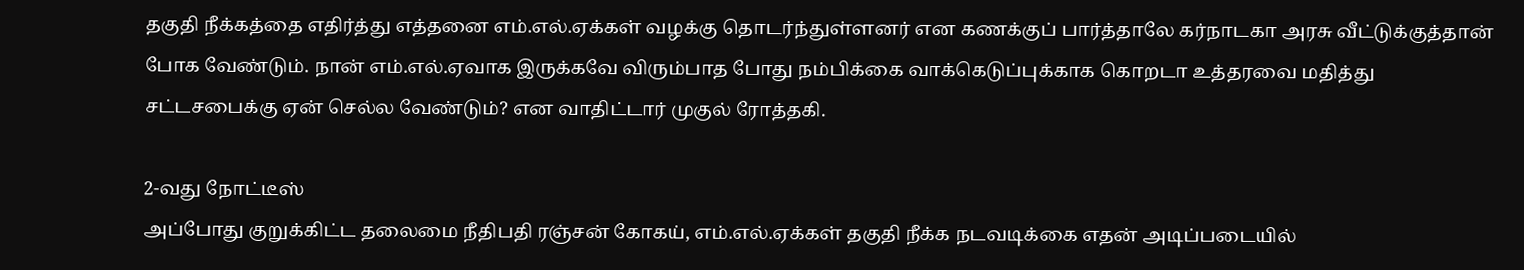தகுதி நீக்கத்தை எதிர்த்து எத்தனை எம்.எல்.ஏக்கள் வழக்கு தொடர்ந்துள்ளனர் என கணக்குப் பார்த்தாலே கர்நாடகா அரசு வீட்டுக்குத்தான் போக வேண்டும். நான் எம்.எல்.ஏவாக இருக்கவே விரும்பாத போது நம்பிக்கை வாக்கெடுப்புக்காக கொறடா உத்தரவை மதித்து சட்டசபைக்கு ஏன் செல்ல வேண்டும்? என வாதிட்டார் முகுல் ரோத்தகி.

2-வது நோட்டீஸ்
அப்போது குறுக்கிட்ட தலைமை நீதிபதி ரஞ்சன் கோகய், எம்.எல்.ஏக்கள் தகுதி நீக்க நடவடிக்கை எதன் அடிப்படையில்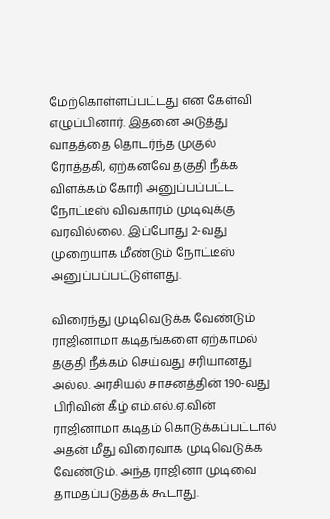மேற்கொள்ளப்பட்டது என கேள்வி எழுப்பினார். இதனை அடுத்து வாதத்தை தொடர்ந்த முகுல் ரோத்தகி, ஏற்கனவே தகுதி நீக்க விளக்கம் கோரி அனுப்பப்பட்ட நோட்டீஸ் விவகாரம் முடிவுக்கு வரவில்லை. இப்போது 2-வது முறையாக மீண்டும் நோட்டீஸ் அனுப்பப்பட்டுள்ளது.

விரைந்து முடிவெடுக்க வேண்டும்
ராஜினாமா கடிதங்களை ஏற்காமல் தகுதி நீக்கம் செய்வது சரியானது அல்ல. அரசியல் சாசனத்தின் 190-வது பிரிவின் கீழ் எம்.எல்.ஏ.வின் ராஜினாமா கடிதம் கொடுக்கப்பட்டால் அதன் மீது விரைவாக முடிவெடுக்க வேண்டும். அந்த ராஜினா முடிவை தாமதப்படுத்தக் கூடாது.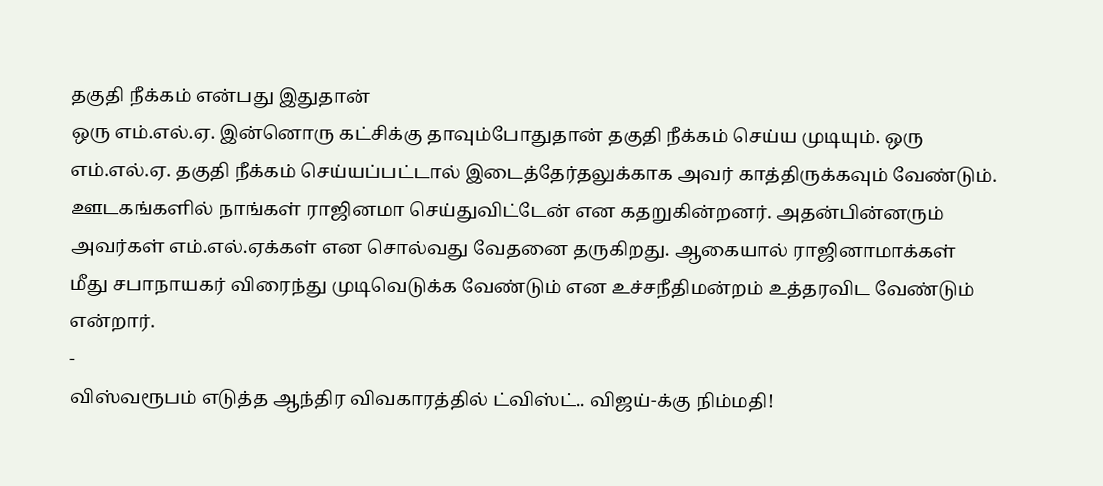தகுதி நீக்கம் என்பது இதுதான்
ஒரு எம்.எல்.ஏ. இன்னொரு கட்சிக்கு தாவும்போதுதான் தகுதி நீக்கம் செய்ய முடியும். ஒரு எம்.எல்.ஏ. தகுதி நீக்கம் செய்யப்பட்டால் இடைத்தேர்தலுக்காக அவர் காத்திருக்கவும் வேண்டும். ஊடகங்களில் நாங்கள் ராஜினமா செய்துவிட்டேன் என கதறுகின்றனர். அதன்பின்னரும் அவர்கள் எம்.எல்.ஏக்கள் என சொல்வது வேதனை தருகிறது. ஆகையால் ராஜினாமாக்கள் மீது சபாநாயகர் விரைந்து முடிவெடுக்க வேண்டும் என உச்சநீதிமன்றம் உத்தரவிட வேண்டும் என்றார்.
-
விஸ்வரூபம் எடுத்த ஆந்திர விவகாரத்தில் ட்விஸ்ட்.. விஜய்-க்கு நிம்மதி!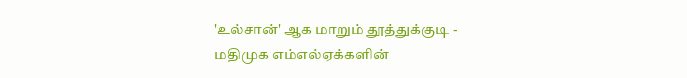'உல்சான்' ஆக மாறும் தூத்துக்குடி -
மதிமுக எம்எல்ஏக்களின்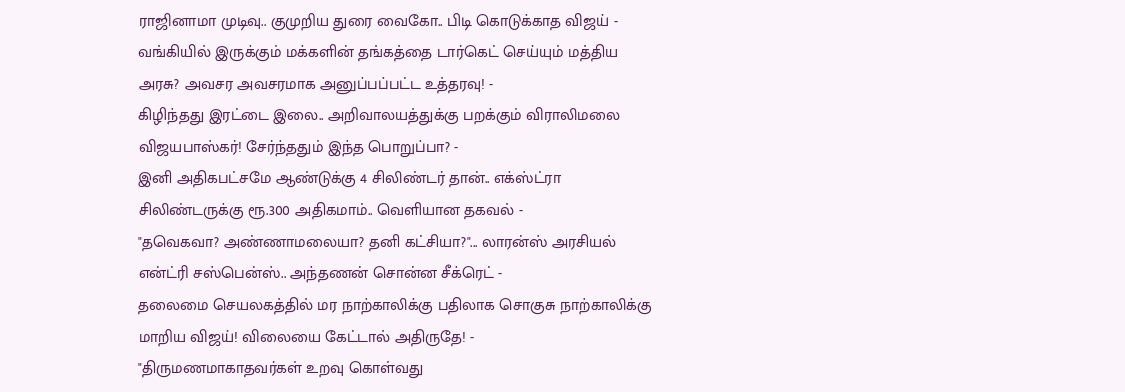ராஜினாமா முடிவு.. குமுறிய துரை வைகோ.. பிடி கொடுக்காத விஜய் -
வங்கியில் இருக்கும் மக்களின் தங்கத்தை டார்கெட் செய்யும் மத்திய அரசு? அவசர அவசரமாக அனுப்பப்பட்ட உத்தரவு! -
கிழிந்தது இரட்டை இலை.. அறிவாலயத்துக்கு பறக்கும் விராலிமலை விஜயபாஸ்கர்! சேர்ந்ததும் இந்த பொறுப்பா? -
இனி அதிகபட்சமே ஆண்டுக்கு 4 சிலிண்டர் தான்.. எக்ஸ்ட்ரா சிலிண்டருக்கு ரூ.300 அதிகமாம்.. வெளியான தகவல் -
"தவெகவா? அண்ணாமலையா? தனி கட்சியா?"... லாரன்ஸ் அரசியல் என்ட்ரி சஸ்பென்ஸ்.. அந்தணன் சொன்ன சீக்ரெட் -
தலைமை செயலகத்தில் மர நாற்காலிக்கு பதிலாக சொகுசு நாற்காலிக்கு மாறிய விஜய்! விலையை கேட்டால் அதிருதே! -
"திருமணமாகாதவர்கள் உறவு கொள்வது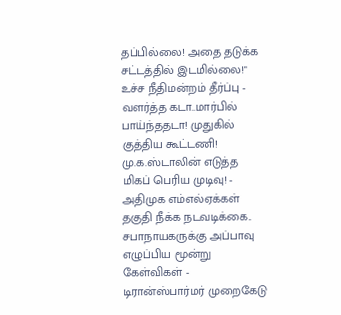தப்பில்லை! அதை தடுக்க சட்டத்தில் இடமில்லை!" உச்ச நீதிமன்றம் தீர்ப்பு -
வளர்த்த கடா..மார்பில் பாய்ந்ததடா! முதுகில் குத்திய கூட்டணி! மு.க.ஸ்டாலின் எடுத்த மிகப் பெரிய முடிவு! -
அதிமுக எம்எல்ஏக்கள் தகுதி நீக்க நடவடிக்கை.. சபாநாயகருக்கு அப்பாவு எழுப்பிய மூன்று கேள்விகள் -
டிரான்ஸ்பார்மர் முறைகேடு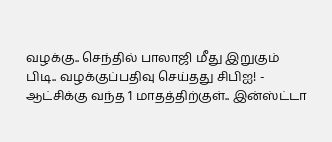வழக்கு.. செந்தில் பாலாஜி மீது இறுகும் பிடி.. வழக்குப்பதிவு செய்தது சிபிஐ! -
ஆட்சிக்கு வந்த 1 மாதத்திற்குள்.. இன்ஸ்ட்டா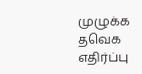முழுக்க தவெக எதிர்ப்பு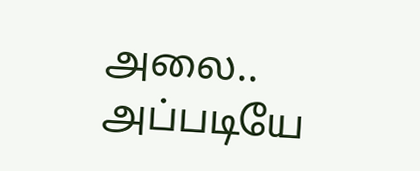அலை.. அப்படியே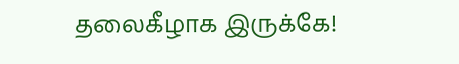தலைகீழாக இருக்கே!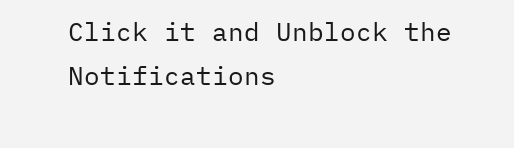Click it and Unblock the Notifications